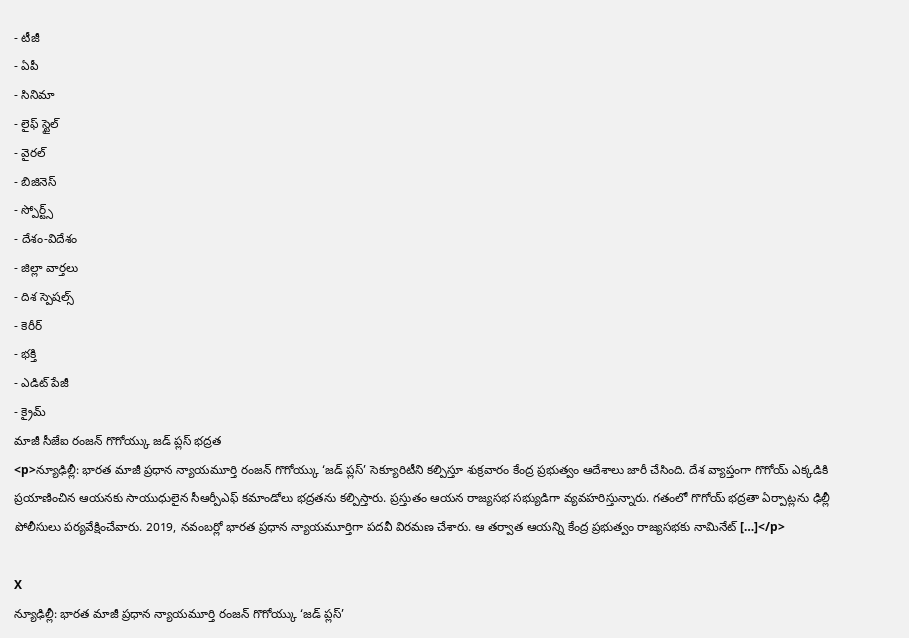- టీజీ
- ఏపీ
- సినిమా
- లైఫ్ స్టైల్
- వైరల్
- బిజినెస్
- స్పోర్ట్స్
- దేశం-విదేశం
- జిల్లా వార్తలు
- దిశ స్పెషల్స్
- కెరీర్
- భక్తి
- ఎడిట్ పేజీ
- క్రైమ్
మాజీ సీజేఐ రంజన్ గొగోయ్కు జడ్ ప్లస్ భద్రత
<p>న్యూఢిల్లీ: భారత మాజీ ప్రధాన న్యాయమూర్తి రంజన్ గొగోయ్కు ‘జడ్ ప్లస్’ సెక్యూరిటీని కల్పిస్తూ శుక్రవారం కేంద్ర ప్రభుత్వం ఆదేశాలు జారీ చేసింది. దేశ వ్యాప్తంగా గొగోయ్ ఎక్కడికి ప్రయాణించిన ఆయనకు సాయుధులైన సీఆర్పీఎఫ్ కమాండోలు భద్రతను కల్పిస్తారు. ప్రస్తుతం ఆయన రాజ్యసభ సభ్యుడిగా వ్యవహరిస్తున్నారు. గతంలో గొగోయ్ భద్రతా ఏర్పాట్లను ఢిల్లీ పోలీసులు పర్యవేక్షించేవారు. 2019, నవంబర్లో భారత ప్రధాన న్యాయమూర్తిగా పదవీ విరమణ చేశారు. ఆ తర్వాత ఆయన్ని కేంద్ర ప్రభుత్వం రాజ్యసభకు నామినేట్ […]</p>

X
న్యూఢిల్లీ: భారత మాజీ ప్రధాన న్యాయమూర్తి రంజన్ గొగోయ్కు ‘జడ్ ప్లస్’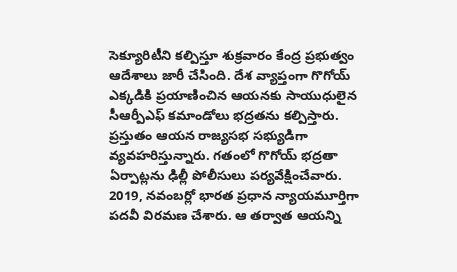సెక్యూరిటీని కల్పిస్తూ శుక్రవారం కేంద్ర ప్రభుత్వం ఆదేశాలు జారీ చేసింది. దేశ వ్యాప్తంగా గొగోయ్ ఎక్కడికి ప్రయాణించిన ఆయనకు సాయుధులైన సీఆర్పీఎఫ్ కమాండోలు భద్రతను కల్పిస్తారు. ప్రస్తుతం ఆయన రాజ్యసభ సభ్యుడిగా వ్యవహరిస్తున్నారు. గతంలో గొగోయ్ భద్రతా ఏర్పాట్లను ఢిల్లీ పోలీసులు పర్యవేక్షించేవారు. 2019, నవంబర్లో భారత ప్రధాన న్యాయమూర్తిగా పదవీ విరమణ చేశారు. ఆ తర్వాత ఆయన్ని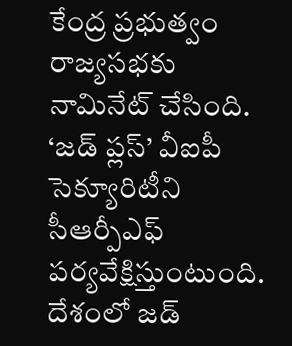కేంద్ర ప్రభుత్వం రాజ్యసభకు నామినేట్ చేసింది. ‘జడ్ ప్లస్’ వీఐపీ సెక్యూరిటీని సీఆర్పీఎఫ్ పర్యవేక్షిస్తుంటుంది. దేశంలో జడ్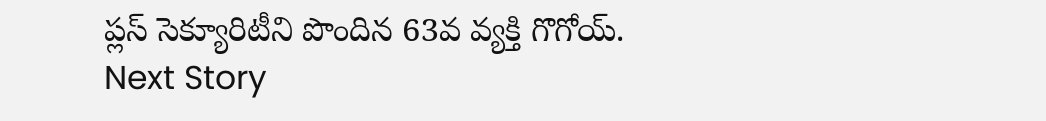ప్లస్ సెక్యూరిటీని పొందిన 63వ వ్యక్తి గొగోయ్.
Next Story